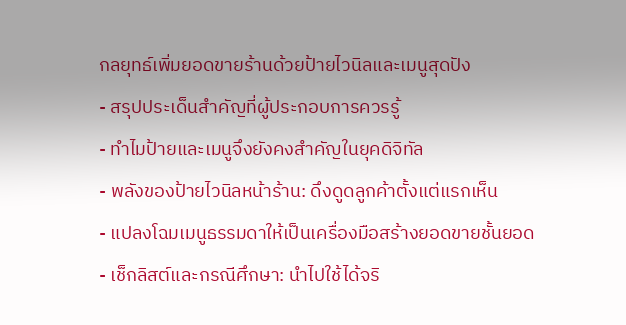กลยุทธ์เพิ่มยอดขายร้านด้วยป้ายไวนิลและเมนูสุดปัง
- สรุปประเด็นสำคัญที่ผู้ประกอบการควรรู้
- ทำไมป้ายและเมนูจึงยังคงสำคัญในยุคดิจิทัล
- พลังของป้ายไวนิลหน้าร้าน: ดึงดูดลูกค้าตั้งแต่แรกเห็น
- แปลงโฉมเมนูธรรมดาให้เป็นเครื่องมือสร้างยอดขายชั้นยอด
- เช็กลิสต์และกรณีศึกษา: นำไปใช้ได้จริ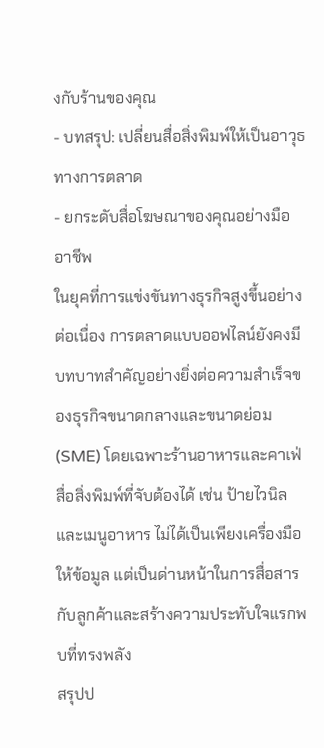งกับร้านของคุณ
- บทสรุป: เปลี่ยนสื่อสิ่งพิมพ์ให้เป็นอาวุธทางการตลาด
- ยกระดับสื่อโฆษณาของคุณอย่างมืออาชีพ
ในยุคที่การแข่งขันทางธุรกิจสูงขึ้นอย่างต่อเนื่อง การตลาดแบบออฟไลน์ยังคงมีบทบาทสำคัญอย่างยิ่งต่อความสำเร็จของธุรกิจขนาดกลางและขนาดย่อม (SME) โดยเฉพาะร้านอาหารและคาเฟ่ สื่อสิ่งพิมพ์ที่จับต้องได้ เช่น ป้ายไวนิลและเมนูอาหาร ไม่ได้เป็นเพียงเครื่องมือให้ข้อมูล แต่เป็นด่านหน้าในการสื่อสารกับลูกค้าและสร้างความประทับใจแรกพบที่ทรงพลัง
สรุปป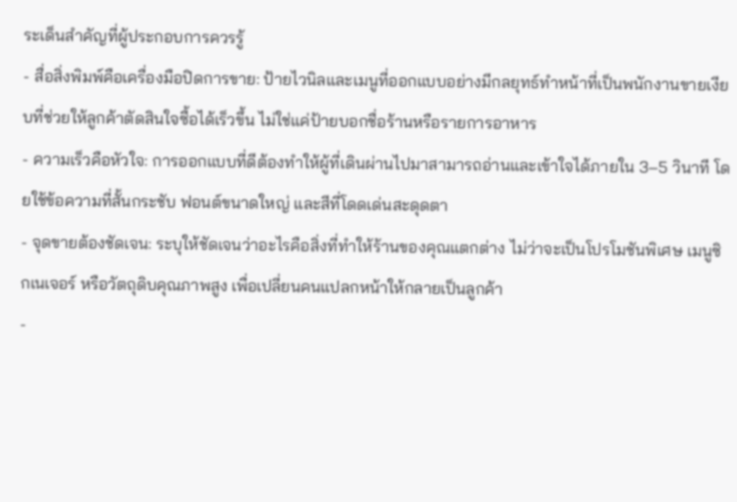ระเด็นสำคัญที่ผู้ประกอบการควรรู้
- สื่อสิ่งพิมพ์คือเครื่องมือปิดการขาย: ป้ายไวนิลและเมนูที่ออกแบบอย่างมีกลยุทธ์ทำหน้าที่เป็นพนักงานขายเงียบที่ช่วยให้ลูกค้าตัดสินใจซื้อได้เร็วขึ้น ไม่ใช่แค่ป้ายบอกชื่อร้านหรือรายการอาหาร
- ความเร็วคือหัวใจ: การออกแบบที่ดีต้องทำให้ผู้ที่เดินผ่านไปมาสามารถอ่านและเข้าใจได้ภายใน 3–5 วินาที โดยใช้ข้อความที่สั้นกระชับ ฟอนต์ขนาดใหญ่ และสีที่โดดเด่นสะดุดตา
- จุดขายต้องชัดเจน: ระบุให้ชัดเจนว่าอะไรคือสิ่งที่ทำให้ร้านของคุณแตกต่าง ไม่ว่าจะเป็นโปรโมชันพิเศษ เมนูซิกเนเจอร์ หรือวัตถุดิบคุณภาพสูง เพื่อเปลี่ยนคนแปลกหน้าให้กลายเป็นลูกค้า
-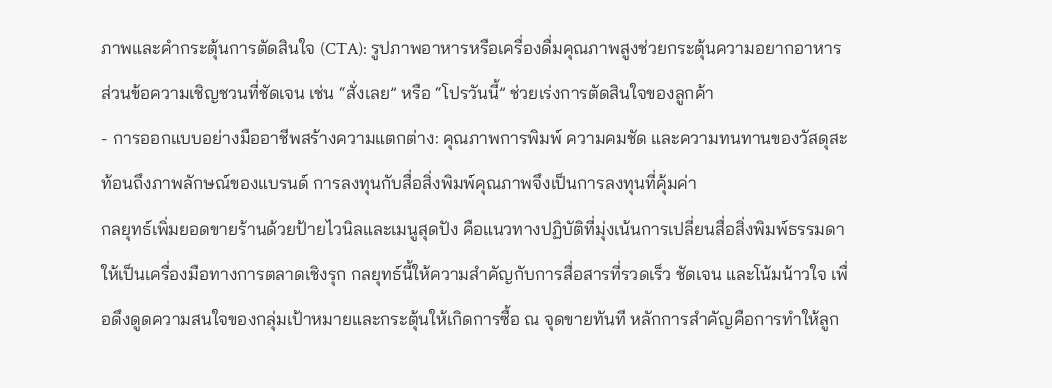ภาพและคำกระตุ้นการตัดสินใจ (CTA): รูปภาพอาหารหรือเครื่องดื่มคุณภาพสูงช่วยกระตุ้นความอยากอาหาร ส่วนข้อความเชิญชวนที่ชัดเจน เช่น “สั่งเลย” หรือ “โปรวันนี้” ช่วยเร่งการตัดสินใจของลูกค้า
- การออกแบบอย่างมืออาชีพสร้างความแตกต่าง: คุณภาพการพิมพ์ ความคมชัด และความทนทานของวัสดุสะท้อนถึงภาพลักษณ์ของแบรนด์ การลงทุนกับสื่อสิ่งพิมพ์คุณภาพจึงเป็นการลงทุนที่คุ้มค่า
กลยุทธ์เพิ่มยอดขายร้านด้วยป้ายไวนิลและเมนูสุดปัง คือแนวทางปฏิบัติที่มุ่งเน้นการเปลี่ยนสื่อสิ่งพิมพ์ธรรมดาให้เป็นเครื่องมือทางการตลาดเชิงรุก กลยุทธ์นี้ให้ความสำคัญกับการสื่อสารที่รวดเร็ว ชัดเจน และโน้มน้าวใจ เพื่อดึงดูดความสนใจของกลุ่มเป้าหมายและกระตุ้นให้เกิดการซื้อ ณ จุดขายทันที หลักการสำคัญคือการทำให้ลูก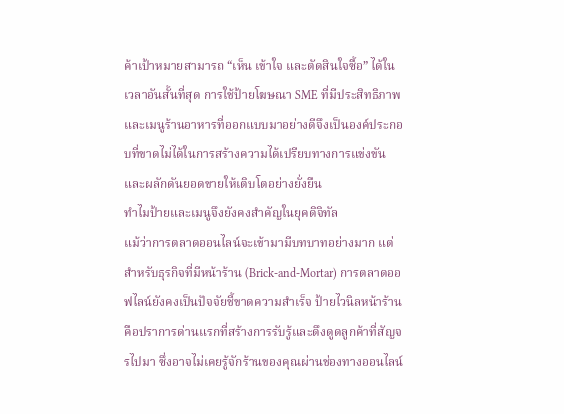ค้าเป้าหมายสามารถ “เห็น เข้าใจ และตัดสินใจซื้อ” ได้ในเวลาอันสั้นที่สุด การใช้ป้ายโฆษณา SME ที่มีประสิทธิภาพและเมนูร้านอาหารที่ออกแบบมาอย่างดีจึงเป็นองค์ประกอบที่ขาดไม่ได้ในการสร้างความได้เปรียบทางการแข่งขันและผลักดันยอดขายให้เติบโตอย่างยั่งยืน
ทำไมป้ายและเมนูจึงยังคงสำคัญในยุคดิจิทัล
แม้ว่าการตลาดออนไลน์จะเข้ามามีบทบาทอย่างมาก แต่สำหรับธุรกิจที่มีหน้าร้าน (Brick-and-Mortar) การตลาดออฟไลน์ยังคงเป็นปัจจัยชี้ขาดความสำเร็จ ป้ายไวนิลหน้าร้านคือปราการด่านแรกที่สร้างการรับรู้และดึงดูดลูกค้าที่สัญจรไปมา ซึ่งอาจไม่เคยรู้จักร้านของคุณผ่านช่องทางออนไลน์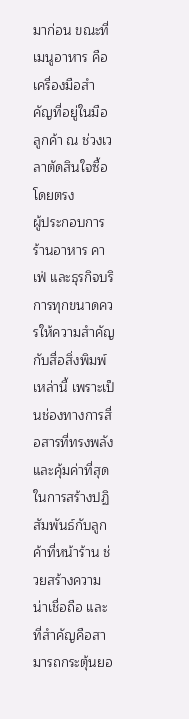มาก่อน ขณะที่เมนูอาหาร คือเครื่องมือสำคัญที่อยู่ในมือลูกค้า ณ ช่วงเวลาตัดสินใจซื้อโดยตรง
ผู้ประกอบการร้านอาหาร คาเฟ่ และธุรกิจบริการทุกขนาดควรให้ความสำคัญกับสื่อสิ่งพิมพ์เหล่านี้ เพราะเป็นช่องทางการสื่อสารที่ทรงพลังและคุ้มค่าที่สุดในการสร้างปฏิสัมพันธ์กับลูกค้าที่หน้าร้าน ช่วยสร้างความน่าเชื่อถือ และที่สำคัญคือสามารถกระตุ้นยอ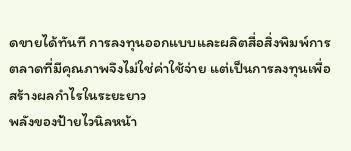ดขายได้ทันที การลงทุนออกแบบและผลิตสื่อสิ่งพิมพ์การตลาดที่มีคุณภาพจึงไม่ใช่ค่าใช้จ่าย แต่เป็นการลงทุนเพื่อสร้างผลกำไรในระยะยาว
พลังของป้ายไวนิลหน้า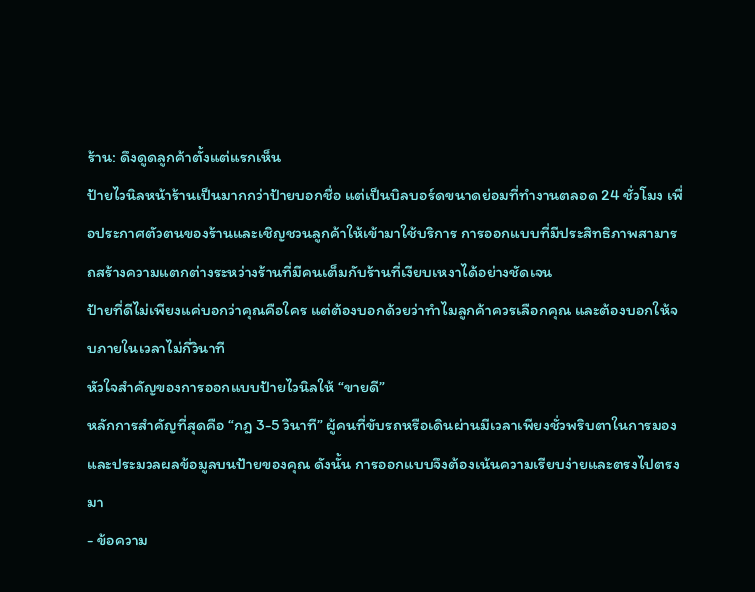ร้าน: ดึงดูดลูกค้าตั้งแต่แรกเห็น
ป้ายไวนิลหน้าร้านเป็นมากกว่าป้ายบอกชื่อ แต่เป็นบิลบอร์ดขนาดย่อมที่ทำงานตลอด 24 ชั่วโมง เพื่อประกาศตัวตนของร้านและเชิญชวนลูกค้าให้เข้ามาใช้บริการ การออกแบบที่มีประสิทธิภาพสามารถสร้างความแตกต่างระหว่างร้านที่มีคนเต็มกับร้านที่เงียบเหงาได้อย่างชัดเจน
ป้ายที่ดีไม่เพียงแค่บอกว่าคุณคือใคร แต่ต้องบอกด้วยว่าทำไมลูกค้าควรเลือกคุณ และต้องบอกให้จบภายในเวลาไม่กี่วินาที
หัวใจสำคัญของการออกแบบป้ายไวนิลให้ “ขายดี”
หลักการสำคัญที่สุดคือ “กฎ 3-5 วินาที” ผู้คนที่ขับรถหรือเดินผ่านมีเวลาเพียงชั่วพริบตาในการมองและประมวลผลข้อมูลบนป้ายของคุณ ดังนั้น การออกแบบจึงต้องเน้นความเรียบง่ายและตรงไปตรงมา
- ข้อความ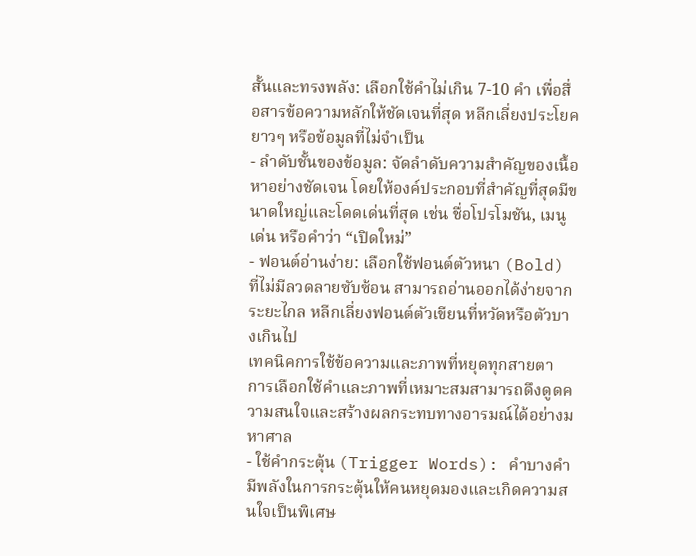สั้นและทรงพลัง: เลือกใช้คำไม่เกิน 7-10 คำ เพื่อสื่อสารข้อความหลักให้ชัดเจนที่สุด หลีกเลี่ยงประโยคยาวๆ หรือข้อมูลที่ไม่จำเป็น
- ลำดับชั้นของข้อมูล: จัดลำดับความสำคัญของเนื้อหาอย่างชัดเจน โดยให้องค์ประกอบที่สำคัญที่สุดมีขนาดใหญ่และโดดเด่นที่สุด เช่น ชื่อโปรโมชัน, เมนูเด่น หรือคำว่า “เปิดใหม่”
- ฟอนต์อ่านง่าย: เลือกใช้ฟอนต์ตัวหนา (Bold) ที่ไม่มีลวดลายซับซ้อน สามารถอ่านออกได้ง่ายจากระยะไกล หลีกเลี่ยงฟอนต์ตัวเขียนที่หวัดหรือตัวบางเกินไป
เทคนิคการใช้ข้อความและภาพที่หยุดทุกสายตา
การเลือกใช้คำและภาพที่เหมาะสมสามารถดึงดูดความสนใจและสร้างผลกระทบทางอารมณ์ได้อย่างมหาศาล
- ใช้คำกระตุ้น (Trigger Words): คำบางคำมีพลังในการกระตุ้นให้คนหยุดมองและเกิดความสนใจเป็นพิเศษ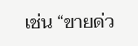เช่น “ขายด่ว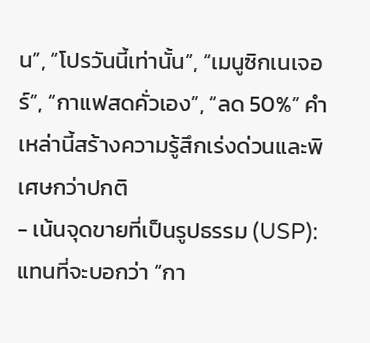น”, “โปรวันนี้เท่านั้น”, “เมนูซิกเนเจอร์”, “กาแฟสดคั่วเอง”, “ลด 50%” คำเหล่านี้สร้างความรู้สึกเร่งด่วนและพิเศษกว่าปกติ
- เน้นจุดขายที่เป็นรูปธรรม (USP): แทนที่จะบอกว่า “กา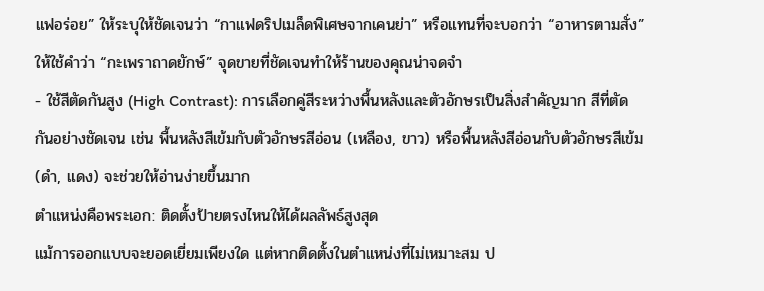แฟอร่อย” ให้ระบุให้ชัดเจนว่า “กาแฟดริปเมล็ดพิเศษจากเคนย่า” หรือแทนที่จะบอกว่า “อาหารตามสั่ง” ให้ใช้คำว่า “กะเพราถาดยักษ์” จุดขายที่ชัดเจนทำให้ร้านของคุณน่าจดจำ
- ใช้สีตัดกันสูง (High Contrast): การเลือกคู่สีระหว่างพื้นหลังและตัวอักษรเป็นสิ่งสำคัญมาก สีที่ตัดกันอย่างชัดเจน เช่น พื้นหลังสีเข้มกับตัวอักษรสีอ่อน (เหลือง, ขาว) หรือพื้นหลังสีอ่อนกับตัวอักษรสีเข้ม (ดำ, แดง) จะช่วยให้อ่านง่ายขึ้นมาก
ตำแหน่งคือพระเอก: ติดตั้งป้ายตรงไหนให้ได้ผลลัพธ์สูงสุด
แม้การออกแบบจะยอดเยี่ยมเพียงใด แต่หากติดตั้งในตำแหน่งที่ไม่เหมาะสม ป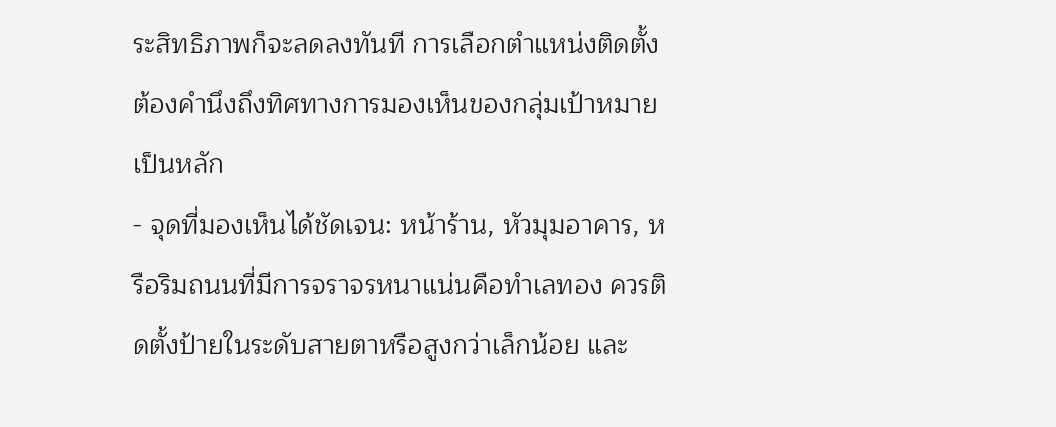ระสิทธิภาพก็จะลดลงทันที การเลือกตำแหน่งติดตั้งต้องคำนึงถึงทิศทางการมองเห็นของกลุ่มเป้าหมายเป็นหลัก
- จุดที่มองเห็นได้ชัดเจน: หน้าร้าน, หัวมุมอาคาร, หรือริมถนนที่มีการจราจรหนาแน่นคือทำเลทอง ควรติดตั้งป้ายในระดับสายตาหรือสูงกว่าเล็กน้อย และ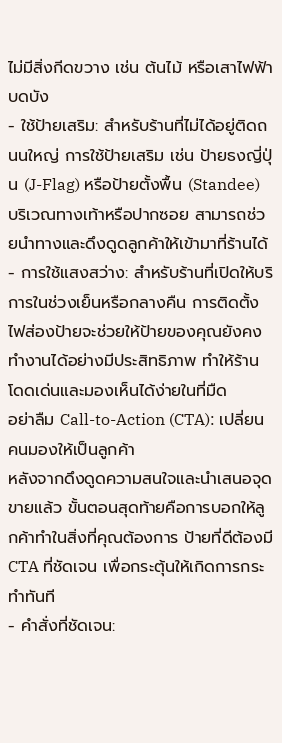ไม่มีสิ่งกีดขวาง เช่น ต้นไม้ หรือเสาไฟฟ้า บดบัง
- ใช้ป้ายเสริม: สำหรับร้านที่ไม่ได้อยู่ติดถนนใหญ่ การใช้ป้ายเสริม เช่น ป้ายธงญี่ปุ่น (J-Flag) หรือป้ายตั้งพื้น (Standee) บริเวณทางเท้าหรือปากซอย สามารถช่วยนำทางและดึงดูดลูกค้าให้เข้ามาที่ร้านได้
- การใช้แสงสว่าง: สำหรับร้านที่เปิดให้บริการในช่วงเย็นหรือกลางคืน การติดตั้งไฟส่องป้ายจะช่วยให้ป้ายของคุณยังคงทำงานได้อย่างมีประสิทธิภาพ ทำให้ร้านโดดเด่นและมองเห็นได้ง่ายในที่มืด
อย่าลืม Call-to-Action (CTA): เปลี่ยนคนมองให้เป็นลูกค้า
หลังจากดึงดูดความสนใจและนำเสนอจุดขายแล้ว ขั้นตอนสุดท้ายคือการบอกให้ลูกค้าทำในสิ่งที่คุณต้องการ ป้ายที่ดีต้องมี CTA ที่ชัดเจน เพื่อกระตุ้นให้เกิดการกระทำทันที
- คำสั่งที่ชัดเจน: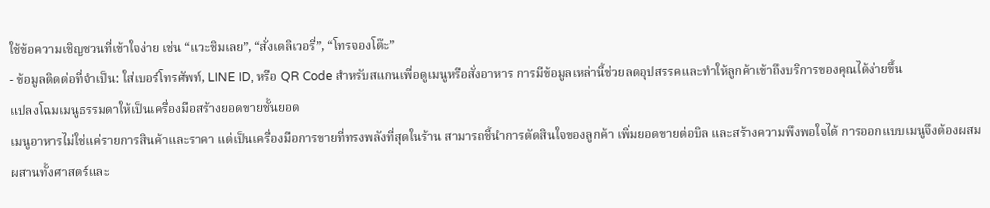ใช้ข้อความเชิญชวนที่เข้าใจง่าย เช่น “แวะชิมเลย”, “สั่งเดลิเวอรี่”, “โทรจองโต๊ะ”
- ข้อมูลติดต่อที่จำเป็น: ใส่เบอร์โทรศัพท์, LINE ID, หรือ QR Code สำหรับสแกนเพื่อดูเมนูหรือสั่งอาหาร การมีข้อมูลเหล่านี้ช่วยลดอุปสรรคและทำให้ลูกค้าเข้าถึงบริการของคุณได้ง่ายขึ้น
แปลงโฉมเมนูธรรมดาให้เป็นเครื่องมือสร้างยอดขายชั้นยอด
เมนูอาหารไม่ใช่แค่รายการสินค้าและราคา แต่เป็นเครื่องมือการขายที่ทรงพลังที่สุดในร้าน สามารถชี้นำการตัดสินใจของลูกค้า เพิ่มยอดขายต่อบิล และสร้างความพึงพอใจได้ การออกแบบเมนูจึงต้องผสมผสานทั้งศาสตร์และ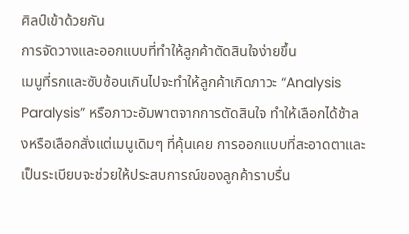ศิลป์เข้าด้วยกัน
การจัดวางและออกแบบที่ทำให้ลูกค้าตัดสินใจง่ายขึ้น
เมนูที่รกและซับซ้อนเกินไปจะทำให้ลูกค้าเกิดภาวะ “Analysis Paralysis” หรือภาวะอัมพาตจากการตัดสินใจ ทำให้เลือกได้ช้าลงหรือเลือกสั่งแต่เมนูเดิมๆ ที่คุ้นเคย การออกแบบที่สะอาดตาและเป็นระเบียบจะช่วยให้ประสบการณ์ของลูกค้าราบรื่น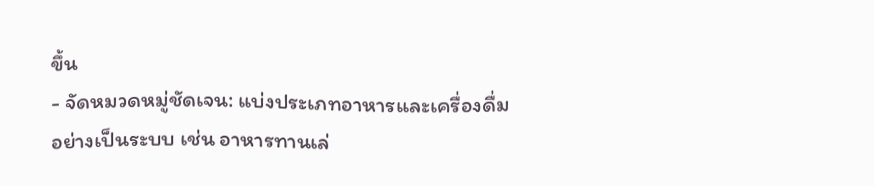ขึ้น
- จัดหมวดหมู่ชัดเจน: แบ่งประเภทอาหารและเครื่องดื่มอย่างเป็นระบบ เช่น อาหารทานเล่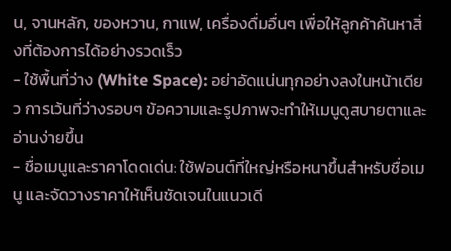น, จานหลัก, ของหวาน, กาแฟ, เครื่องดื่มอื่นๆ เพื่อให้ลูกค้าค้นหาสิ่งที่ต้องการได้อย่างรวดเร็ว
- ใช้พื้นที่ว่าง (White Space): อย่าอัดแน่นทุกอย่างลงในหน้าเดียว การเว้นที่ว่างรอบๆ ข้อความและรูปภาพจะทำให้เมนูดูสบายตาและอ่านง่ายขึ้น
- ชื่อเมนูและราคาโดดเด่น: ใช้ฟอนต์ที่ใหญ่หรือหนาขึ้นสำหรับชื่อเมนู และจัดวางราคาให้เห็นชัดเจนในแนวเดี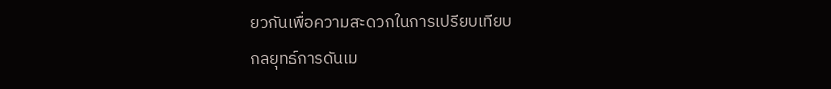ยวกันเพื่อความสะดวกในการเปรียบเทียบ
กลยุทธ์การดันเม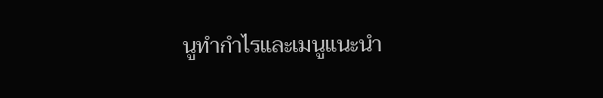นูทำกำไรและเมนูแนะนำ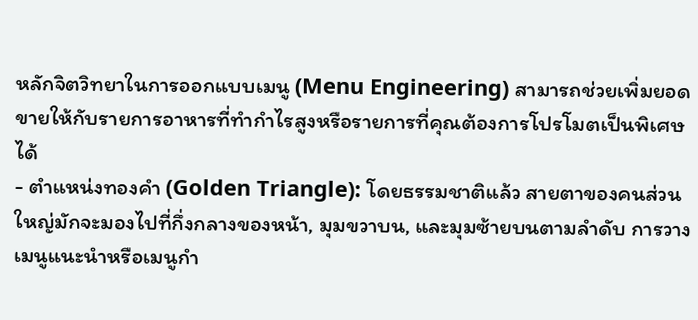หลักจิตวิทยาในการออกแบบเมนู (Menu Engineering) สามารถช่วยเพิ่มยอดขายให้กับรายการอาหารที่ทำกำไรสูงหรือรายการที่คุณต้องการโปรโมตเป็นพิเศษได้
- ตำแหน่งทองคำ (Golden Triangle): โดยธรรมชาติแล้ว สายตาของคนส่วนใหญ่มักจะมองไปที่กึ่งกลางของหน้า, มุมขวาบน, และมุมซ้ายบนตามลำดับ การวางเมนูแนะนำหรือเมนูกำ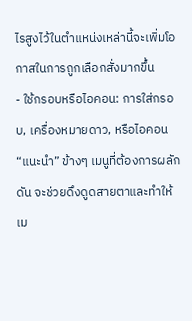ไรสูงไว้ในตำแหน่งเหล่านี้จะเพิ่มโอกาสในการถูกเลือกสั่งมากขึ้น
- ใช้กรอบหรือไอคอน: การใส่กรอบ, เครื่องหมายดาว, หรือไอคอน “แนะนำ” ข้างๆ เมนูที่ต้องการผลักดัน จะช่วยดึงดูดสายตาและทำให้เม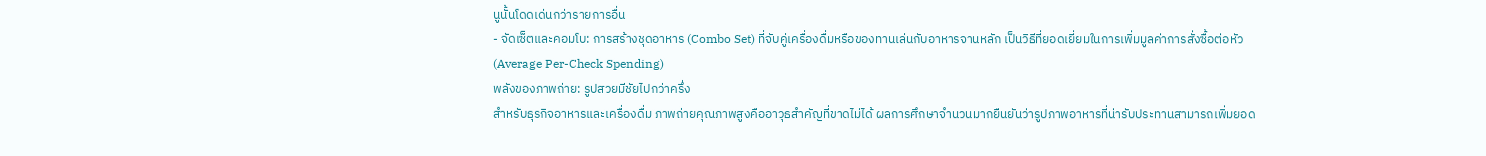นูนั้นโดดเด่นกว่ารายการอื่น
- จัดเซ็ตและคอมโบ: การสร้างชุดอาหาร (Combo Set) ที่จับคู่เครื่องดื่มหรือของทานเล่นกับอาหารจานหลัก เป็นวิธีที่ยอดเยี่ยมในการเพิ่มมูลค่าการสั่งซื้อต่อหัว (Average Per-Check Spending)
พลังของภาพถ่าย: รูปสวยมีชัยไปกว่าครึ่ง
สำหรับธุรกิจอาหารและเครื่องดื่ม ภาพถ่ายคุณภาพสูงคืออาวุธสำคัญที่ขาดไม่ได้ ผลการศึกษาจำนวนมากยืนยันว่ารูปภาพอาหารที่น่ารับประทานสามารถเพิ่มยอด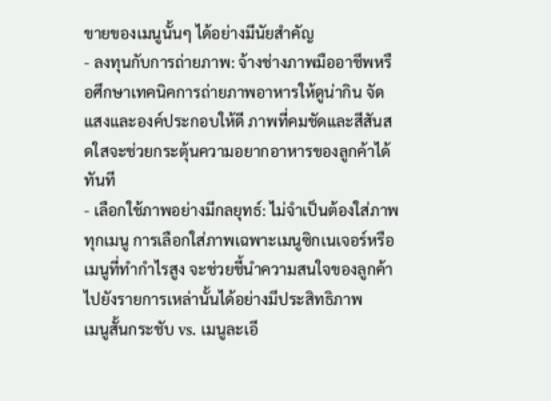ขายของเมนูนั้นๆ ได้อย่างมีนัยสำคัญ
- ลงทุนกับการถ่ายภาพ: จ้างช่างภาพมืออาชีพหรือศึกษาเทคนิคการถ่ายภาพอาหารให้ดูน่ากิน จัดแสงและองค์ประกอบให้ดี ภาพที่คมชัดและสีสันสดใสจะช่วยกระตุ้นความอยากอาหารของลูกค้าได้ทันที
- เลือกใช้ภาพอย่างมีกลยุทธ์: ไม่จำเป็นต้องใส่ภาพทุกเมนู การเลือกใส่ภาพเฉพาะเมนูซิกเนเจอร์หรือเมนูที่ทำกำไรสูง จะช่วยชี้นำความสนใจของลูกค้าไปยังรายการเหล่านั้นได้อย่างมีประสิทธิภาพ
เมนูสั้นกระชับ vs. เมนูละเอี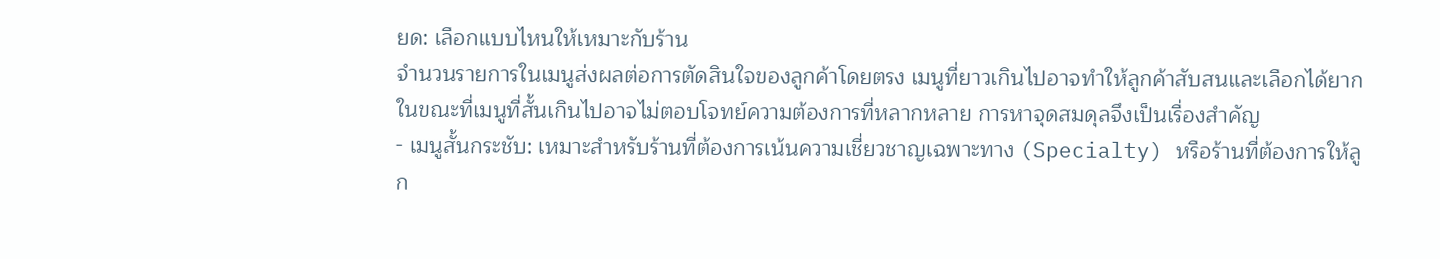ยด: เลือกแบบไหนให้เหมาะกับร้าน
จำนวนรายการในเมนูส่งผลต่อการตัดสินใจของลูกค้าโดยตรง เมนูที่ยาวเกินไปอาจทำให้ลูกค้าสับสนและเลือกได้ยาก ในขณะที่เมนูที่สั้นเกินไปอาจไม่ตอบโจทย์ความต้องการที่หลากหลาย การหาจุดสมดุลจึงเป็นเรื่องสำคัญ
- เมนูสั้นกระชับ: เหมาะสำหรับร้านที่ต้องการเน้นความเชี่ยวชาญเฉพาะทาง (Specialty) หรือร้านที่ต้องการให้ลูก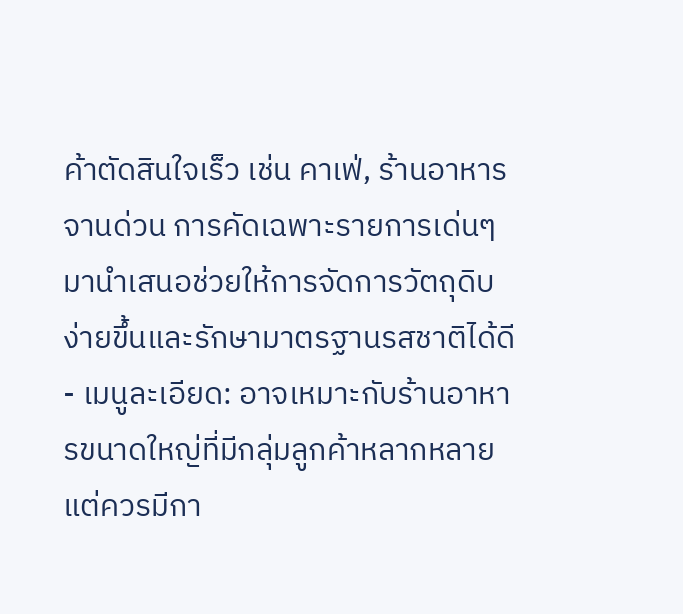ค้าตัดสินใจเร็ว เช่น คาเฟ่, ร้านอาหารจานด่วน การคัดเฉพาะรายการเด่นๆ มานำเสนอช่วยให้การจัดการวัตถุดิบง่ายขึ้นและรักษามาตรฐานรสชาติได้ดี
- เมนูละเอียด: อาจเหมาะกับร้านอาหารขนาดใหญ่ที่มีกลุ่มลูกค้าหลากหลาย แต่ควรมีกา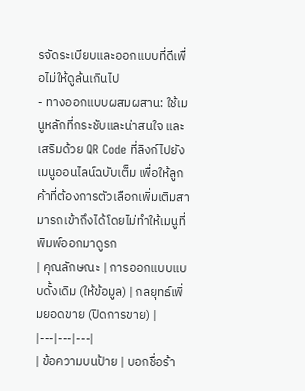รจัดระเบียบและออกแบบที่ดีเพื่อไม่ให้ดูล้นเกินไป
- ทางออกแบบผสมผสาน: ใช้เมนูหลักที่กระชับและน่าสนใจ และเสริมด้วย QR Code ที่ลิงก์ไปยังเมนูออนไลน์ฉบับเต็ม เพื่อให้ลูกค้าที่ต้องการตัวเลือกเพิ่มเติมสามารถเข้าถึงได้โดยไม่ทำให้เมนูที่พิมพ์ออกมาดูรก
| คุณลักษณะ | การออกแบบแบบดั้งเดิม (ให้ข้อมูล) | กลยุทธ์เพิ่มยอดขาย (ปิดการขาย) |
|---|---|---|
| ข้อความบนป้าย | บอกชื่อร้า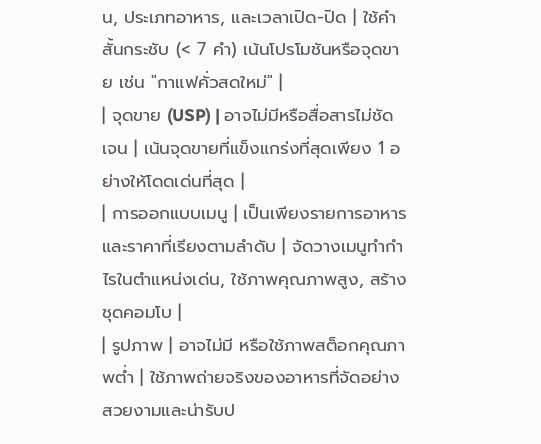น, ประเภทอาหาร, และเวลาเปิด-ปิด | ใช้คำสั้นกระชับ (< 7 คำ) เน้นโปรโมชันหรือจุดขาย เช่น "กาแฟคั่วสดใหม่" |
| จุดขาย (USP) | อาจไม่มีหรือสื่อสารไม่ชัดเจน | เน้นจุดขายที่แข็งแกร่งที่สุดเพียง 1 อย่างให้โดดเด่นที่สุด |
| การออกแบบเมนู | เป็นเพียงรายการอาหารและราคาที่เรียงตามลำดับ | จัดวางเมนูทำกำไรในตำแหน่งเด่น, ใช้ภาพคุณภาพสูง, สร้างชุดคอมโบ |
| รูปภาพ | อาจไม่มี หรือใช้ภาพสต็อกคุณภาพต่ำ | ใช้ภาพถ่ายจริงของอาหารที่จัดอย่างสวยงามและน่ารับป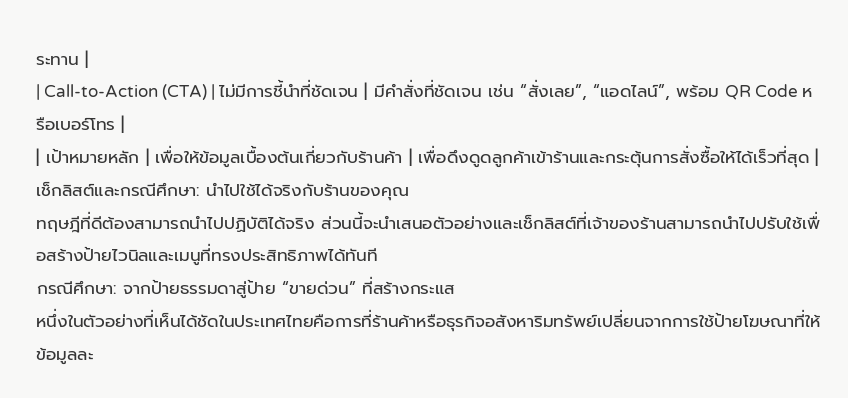ระทาน |
| Call-to-Action (CTA) | ไม่มีการชี้นำที่ชัดเจน | มีคำสั่งที่ชัดเจน เช่น “สั่งเลย”, “แอดไลน์”, พร้อม QR Code หรือเบอร์โทร |
| เป้าหมายหลัก | เพื่อให้ข้อมูลเบื้องต้นเกี่ยวกับร้านค้า | เพื่อดึงดูดลูกค้าเข้าร้านและกระตุ้นการสั่งซื้อให้ได้เร็วที่สุด |
เช็กลิสต์และกรณีศึกษา: นำไปใช้ได้จริงกับร้านของคุณ
ทฤษฎีที่ดีต้องสามารถนำไปปฏิบัติได้จริง ส่วนนี้จะนำเสนอตัวอย่างและเช็กลิสต์ที่เจ้าของร้านสามารถนำไปปรับใช้เพื่อสร้างป้ายไวนิลและเมนูที่ทรงประสิทธิภาพได้ทันที
กรณีศึกษา: จากป้ายธรรมดาสู่ป้าย “ขายด่วน” ที่สร้างกระแส
หนึ่งในตัวอย่างที่เห็นได้ชัดในประเทศไทยคือการที่ร้านค้าหรือธุรกิจอสังหาริมทรัพย์เปลี่ยนจากการใช้ป้ายโฆษณาที่ให้ข้อมูลละ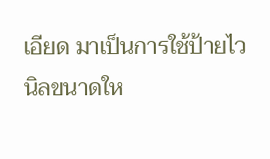เอียด มาเป็นการใช้ป้ายไวนิลขนาดให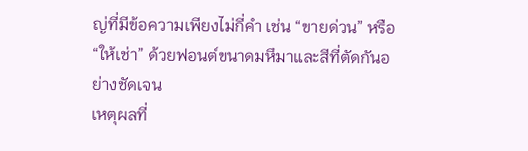ญ่ที่มีข้อความเพียงไม่กี่คำ เช่น “ขายด่วน” หรือ “ให้เช่า” ด้วยฟอนต์ขนาดมหึมาและสีที่ตัดกันอย่างชัดเจน
เหตุผลที่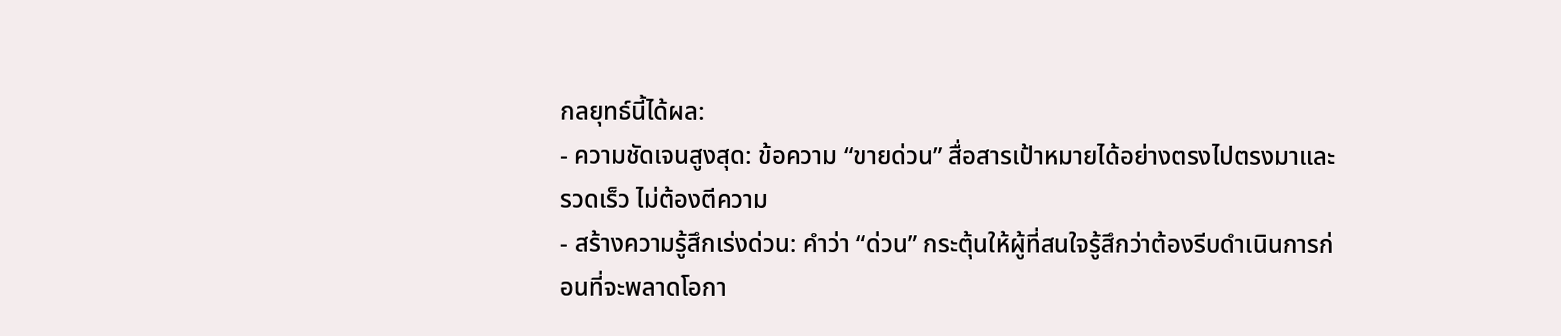กลยุทธ์นี้ได้ผล:
- ความชัดเจนสูงสุด: ข้อความ “ขายด่วน” สื่อสารเป้าหมายได้อย่างตรงไปตรงมาและรวดเร็ว ไม่ต้องตีความ
- สร้างความรู้สึกเร่งด่วน: คำว่า “ด่วน” กระตุ้นให้ผู้ที่สนใจรู้สึกว่าต้องรีบดำเนินการก่อนที่จะพลาดโอกา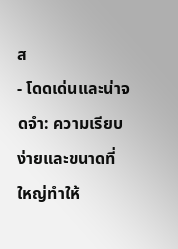ส
- โดดเด่นและน่าจดจำ: ความเรียบง่ายและขนาดที่ใหญ่ทำให้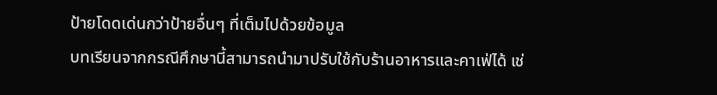ป้ายโดดเด่นกว่าป้ายอื่นๆ ที่เต็มไปด้วยข้อมูล
บทเรียนจากกรณีศึกษานี้สามารถนำมาปรับใช้กับร้านอาหารและคาเฟ่ได้ เช่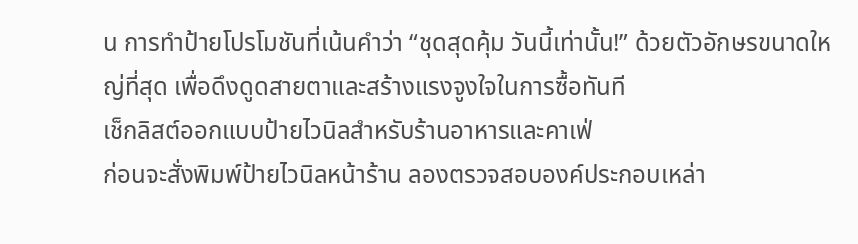น การทำป้ายโปรโมชันที่เน้นคำว่า “ชุดสุดคุ้ม วันนี้เท่านั้น!” ด้วยตัวอักษรขนาดใหญ่ที่สุด เพื่อดึงดูดสายตาและสร้างแรงจูงใจในการซื้อทันที
เช็กลิสต์ออกแบบป้ายไวนิลสำหรับร้านอาหารและคาเฟ่
ก่อนจะสั่งพิมพ์ป้ายไวนิลหน้าร้าน ลองตรวจสอบองค์ประกอบเหล่า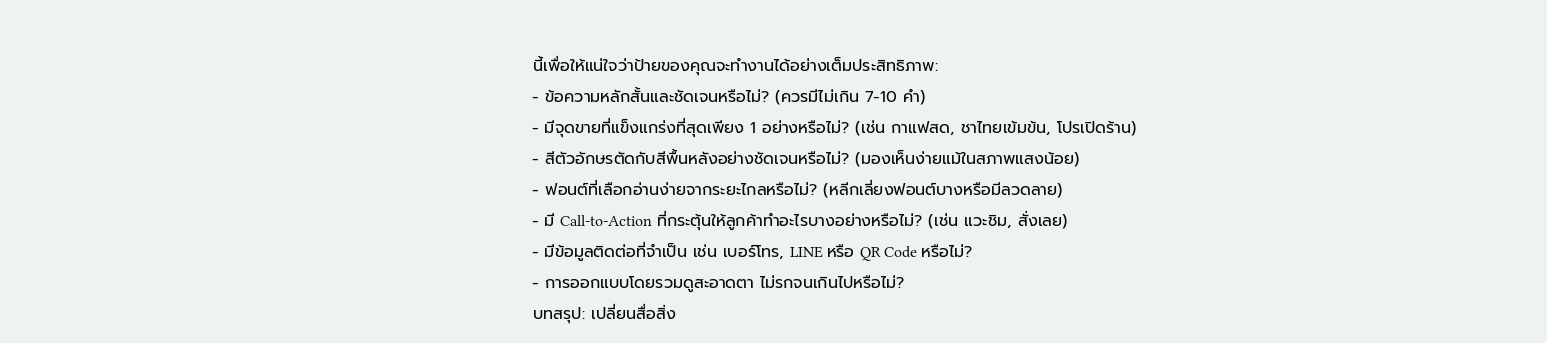นี้เพื่อให้แน่ใจว่าป้ายของคุณจะทำงานได้อย่างเต็มประสิทธิภาพ:
- ข้อความหลักสั้นและชัดเจนหรือไม่? (ควรมีไม่เกิน 7-10 คำ)
- มีจุดขายที่แข็งแกร่งที่สุดเพียง 1 อย่างหรือไม่? (เช่น กาแฟสด, ชาไทยเข้มข้น, โปรเปิดร้าน)
- สีตัวอักษรตัดกับสีพื้นหลังอย่างชัดเจนหรือไม่? (มองเห็นง่ายแม้ในสภาพแสงน้อย)
- ฟอนต์ที่เลือกอ่านง่ายจากระยะไกลหรือไม่? (หลีกเลี่ยงฟอนต์บางหรือมีลวดลาย)
- มี Call-to-Action ที่กระตุ้นให้ลูกค้าทำอะไรบางอย่างหรือไม่? (เช่น แวะชิม, สั่งเลย)
- มีข้อมูลติดต่อที่จำเป็น เช่น เบอร์โทร, LINE หรือ QR Code หรือไม่?
- การออกแบบโดยรวมดูสะอาดตา ไม่รกจนเกินไปหรือไม่?
บทสรุป: เปลี่ยนสื่อสิ่ง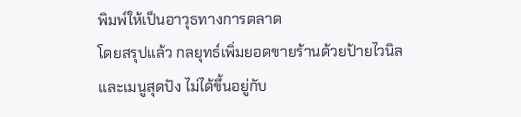พิมพ์ให้เป็นอาวุธทางการตลาด
โดยสรุปแล้ว กลยุทธ์เพิ่มยอดขายร้านด้วยป้ายไวนิลและเมนูสุดปัง ไม่ได้ขึ้นอยู่กับ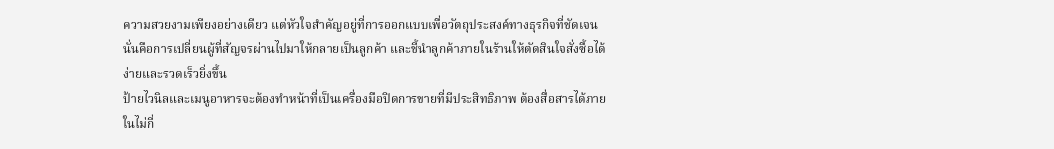ความสวยงามเพียงอย่างเดียว แต่หัวใจสำคัญอยู่ที่การออกแบบเพื่อวัตถุประสงค์ทางธุรกิจที่ชัดเจน นั่นคือการเปลี่ยนผู้ที่สัญจรผ่านไปมาให้กลายเป็นลูกค้า และชี้นำลูกค้าภายในร้านให้ตัดสินใจสั่งซื้อได้ง่ายและรวดเร็วยิ่งขึ้น
ป้ายไวนิลและเมนูอาหารจะต้องทำหน้าที่เป็นเครื่องมือปิดการขายที่มีประสิทธิภาพ ต้องสื่อสารได้ภายในไม่กี่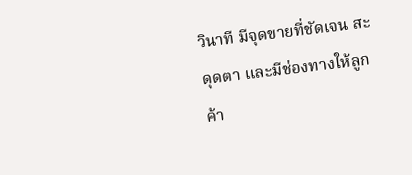วินาที มีจุดขายที่ชัดเจน สะดุดตา และมีช่องทางให้ลูกค้า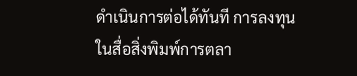ดำเนินการต่อได้ทันที การลงทุนในสื่อสิ่งพิมพ์การตลา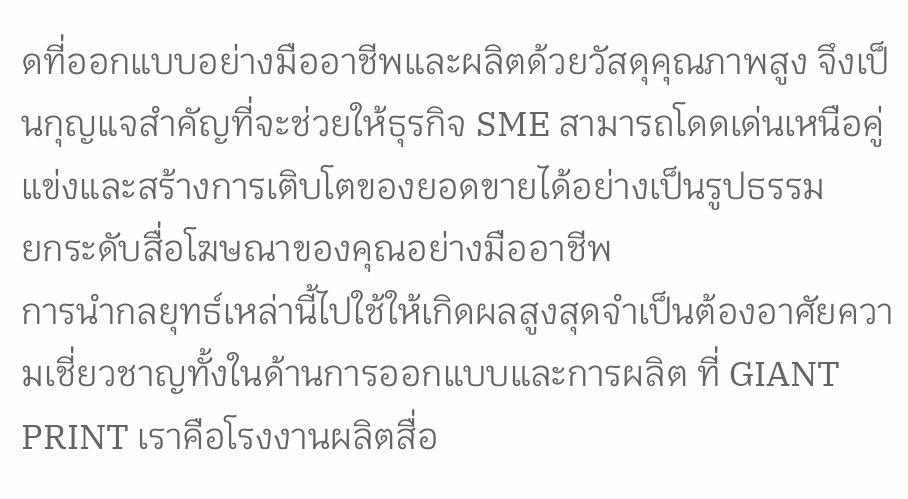ดที่ออกแบบอย่างมืออาชีพและผลิตด้วยวัสดุคุณภาพสูง จึงเป็นกุญแจสำคัญที่จะช่วยให้ธุรกิจ SME สามารถโดดเด่นเหนือคู่แข่งและสร้างการเติบโตของยอดขายได้อย่างเป็นรูปธรรม
ยกระดับสื่อโฆษณาของคุณอย่างมืออาชีพ
การนำกลยุทธ์เหล่านี้ไปใช้ให้เกิดผลสูงสุดจำเป็นต้องอาศัยความเชี่ยวชาญทั้งในด้านการออกแบบและการผลิต ที่ GIANT PRINT เราคือโรงงานผลิตสื่อ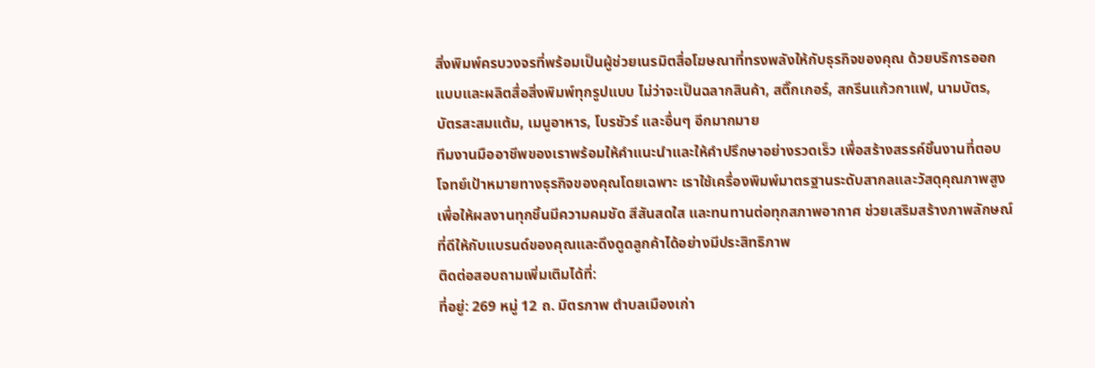สิ่งพิมพ์ครบวงจรที่พร้อมเป็นผู้ช่วยเนรมิตสื่อโฆษณาที่ทรงพลังให้กับธุรกิจของคุณ ด้วยบริการออกแบบและผลิตสื่อสิ่งพิมพ์ทุกรูปแบบ ไม่ว่าจะเป็นฉลากสินค้า, สติ๊กเกอร์, สกรีนแก้วกาแฟ, นามบัตร, บัตรสะสมแต้ม, เมนูอาหาร, โบรชัวร์ และอื่นๆ อีกมากมาย
ทีมงานมืออาชีพของเราพร้อมให้คำแนะนำและให้คำปรึกษาอย่างรวดเร็ว เพื่อสร้างสรรค์ชิ้นงานที่ตอบโจทย์เป้าหมายทางธุรกิจของคุณโดยเฉพาะ เราใช้เครื่องพิมพ์มาตรฐานระดับสากลและวัสดุคุณภาพสูง เพื่อให้ผลงานทุกชิ้นมีความคมชัด สีสันสดใส และทนทานต่อทุกสภาพอากาศ ช่วยเสริมสร้างภาพลักษณ์ที่ดีให้กับแบรนด์ของคุณและดึงดูดลูกค้าได้อย่างมีประสิทธิภาพ
ติดต่อสอบถามเพิ่มเติมได้ที่:
ที่อยู่: 269 หมู่ 12 ถ. มิตรภาพ ตำบลเมืองเก่า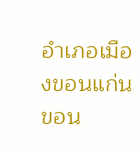อำเภอเมืองขอนแก่น ขอน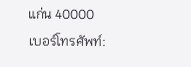แก่น 40000
เบอร์โทรศัพท์: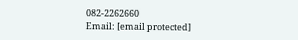082-2262660
Email: [email protected]